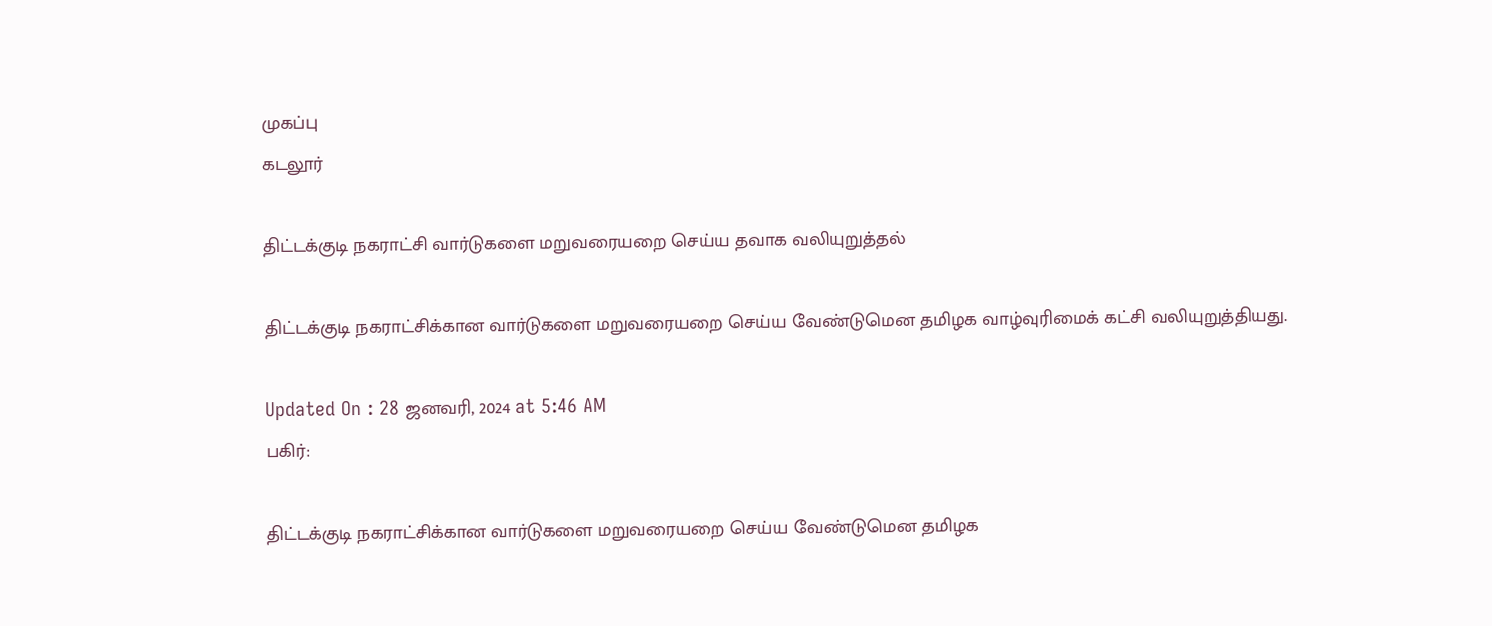முகப்பு
கடலூர்

திட்டக்குடி நகராட்சி வார்டுகளை மறுவரையறை செய்ய தவாக வலியுறுத்தல்

திட்டக்குடி நகராட்சிக்கான வார்டுகளை மறுவரையறை செய்ய வேண்டுமென தமிழக வாழ்வுரிமைக் கட்சி வலியுறுத்தியது.

Updated On : 28 ஜனவரி, 2024 at 5:46 AM
பகிர்:

திட்டக்குடி நகராட்சிக்கான வார்டுகளை மறுவரையறை செய்ய வேண்டுமென தமிழக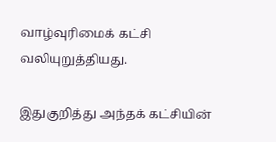வாழ்வுரிமைக் கட்சி வலியுறுத்தியது.

இதுகுறித்து அந்தக் கட்சியின்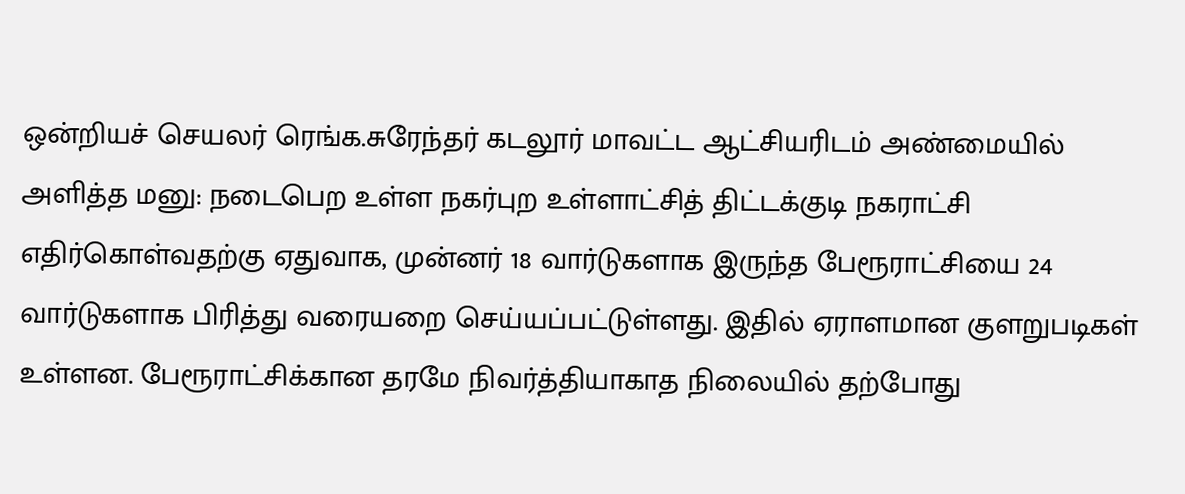ஒன்றியச் செயலர் ரெங்க.சுரேந்தர் கடலூர் மாவட்ட ஆட்சியரிடம் அண்மையில் அளித்த மனு: நடைபெற உள்ள நகர்புற உள்ளாட்சித் திட்டக்குடி நகராட்சி எதிர்கொள்வதற்கு ஏதுவாக, முன்னர் 18 வார்டுகளாக இருந்த பேரூராட்சியை 24 வார்டுகளாக பிரித்து வரையறை செய்யப்பட்டுள்ளது. இதில் ஏராளமான குளறுபடிகள் உள்ளன. பேரூராட்சிக்கான தரமே நிவர்த்தியாகாத நிலையில் தற்போது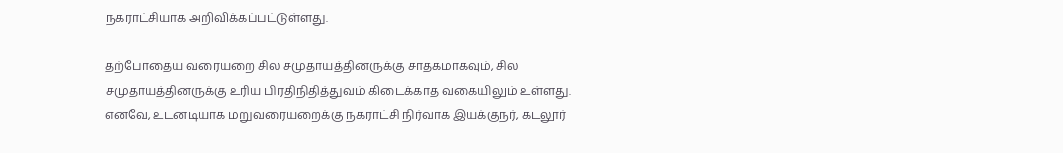நகராட்சியாக அறிவிக்கப்பட்டுள்ளது.

தற்போதைய வரையறை சில சமுதாயத்தினருக்கு சாதகமாகவும், சில சமுதாயத்தினருக்கு உரிய பிரதிநிதித்துவம் கிடைக்காத வகையிலும் உள்ளது. எனவே, உடனடியாக மறுவரையறைக்கு நகராட்சி நிர்வாக இயக்குநர், கடலூர்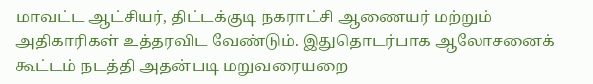மாவட்ட ஆட்சியர், திட்டக்குடி நகராட்சி ஆணையர் மற்றும் அதிகாரிகள் உத்தரவிட வேண்டும். இதுதொடர்பாக ஆலோசனைக் கூட்டம் நடத்தி அதன்படி மறுவரையறை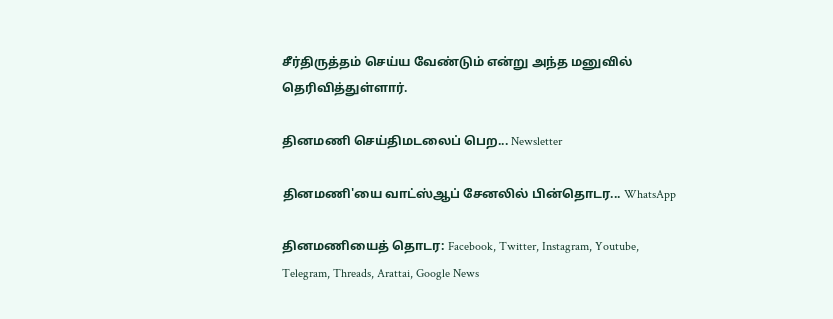சீர்திருத்தம் செய்ய வேண்டும் என்று அந்த மனுவில் தெரிவித்துள்ளார்.

தினமணி செய்திமடலைப் பெற... Newsletter

தினமணி'யை வாட்ஸ்ஆப் சேனலில் பின்தொடர... WhatsApp

தினமணியைத் தொடர: Facebook, Twitter, Instagram, Youtube, Telegram, Threads, Arattai, Google News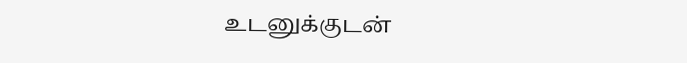உடனுக்குடன்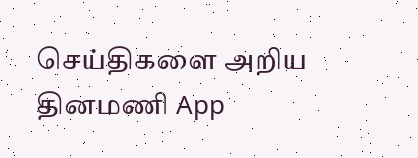செய்திகளை அறிய தினமணி App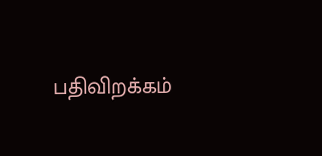பதிவிறக்கம்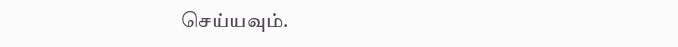செய்யவும்.